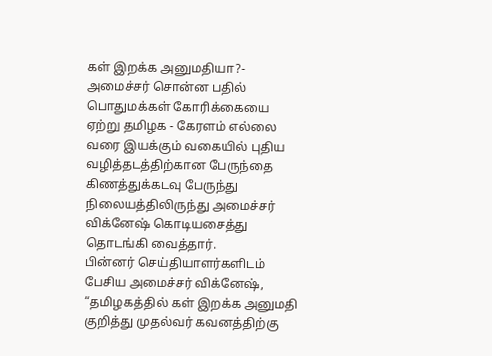கள் இறக்க அனுமதியா?- அமைச்சர் சொன்ன பதில்
பொதுமக்கள் கோரிக்கையை ஏற்று தமிழக - கேரளம் எல்லை வரை இயக்கும் வகையில் புதிய வழித்தடத்திற்கான பேருந்தை கிணத்துக்கடவு பேருந்து நிலையத்திலிருந்து அமைச்சர் விக்னேஷ் கொடியசைத்து தொடங்கி வைத்தார்.
பின்னர் செய்தியாளர்களிடம் பேசிய அமைச்சர் விக்னேஷ், “தமிழகத்தில் கள் இறக்க அனுமதி குறித்து முதல்வர் கவனத்திற்கு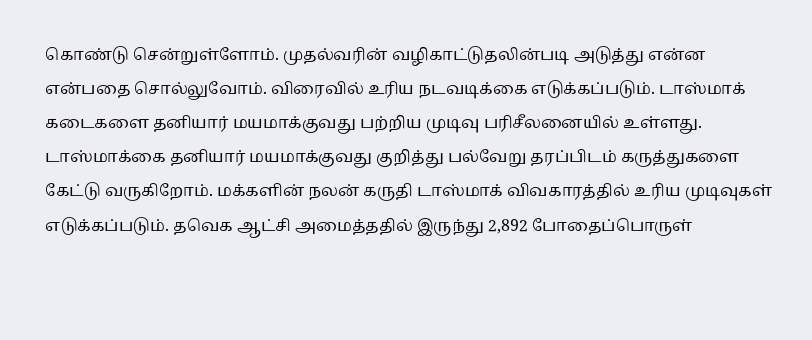கொண்டு சென்றுள்ளோம். முதல்வரின் வழிகாட்டுதலின்படி அடுத்து என்ன என்பதை சொல்லுவோம். விரைவில் உரிய நடவடிக்கை எடுக்கப்படும். டாஸ்மாக் கடைகளை தனியார் மயமாக்குவது பற்றிய முடிவு பரிசீலனையில் உள்ளது. டாஸ்மாக்கை தனியார் மயமாக்குவது குறித்து பல்வேறு தரப்பிடம் கருத்துகளை கேட்டு வருகிறோம். மக்களின் நலன் கருதி டாஸ்மாக் விவகாரத்தில் உரிய முடிவுகள் எடுக்கப்படும். தவெக ஆட்சி அமைத்ததில் இருந்து 2,892 போதைப்பொருள்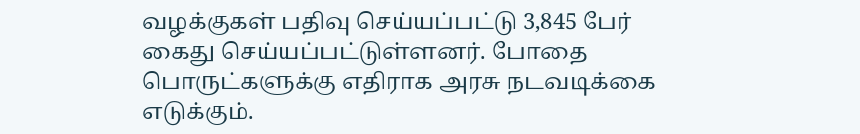வழக்குகள் பதிவு செய்யப்பட்டு 3,845 பேர் கைது செய்யப்பட்டுள்ளனர். போதை பொருட்களுக்கு எதிராக அரசு நடவடிக்கை எடுக்கும்.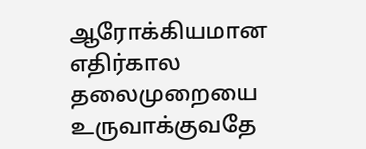ஆரோக்கியமான எதிர்கால தலைமுறையை உருவாக்குவதே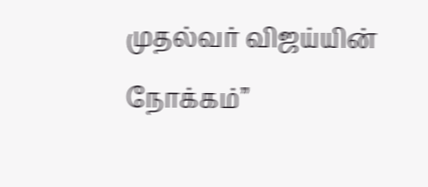முதல்வர் விஜய்யின் நோக்கம்”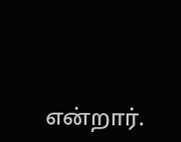என்றார்.